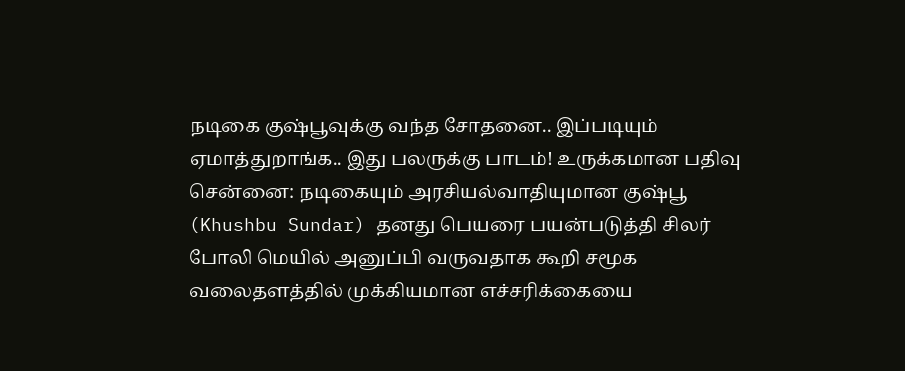நடிகை குஷ்பூவுக்கு வந்த சோதனை.. இப்படியும் ஏமாத்துறாங்க.. இது பலருக்கு பாடம்! உருக்கமான பதிவு
சென்னை: நடிகையும் அரசியல்வாதியுமான குஷ்பூ (Khushbu Sundar) தனது பெயரை பயன்படுத்தி சிலர் போலி மெயில் அனுப்பி வருவதாக கூறி சமூக வலைதளத்தில் முக்கியமான எச்சரிக்கையை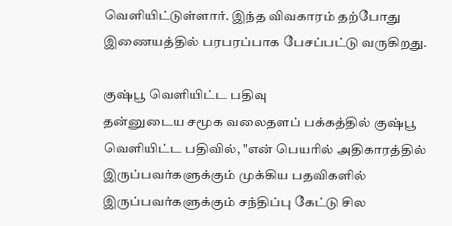வெளியிட்டுள்ளார். இந்த விவகாரம் தற்போது இணையத்தில் பரபரப்பாக பேசப்பட்டு வருகிறது.

குஷ்பூ வெளியிட்ட பதிவு
தன்னுடைய சமூக வலைதளப் பக்கத்தில் குஷ்பூ வெளியிட்ட பதிவில், "என் பெயரில் அதிகாரத்தில் இருப்பவர்களுக்கும் முக்கிய பதவிகளில் இருப்பவர்களுக்கும் சந்திப்பு கேட்டு சில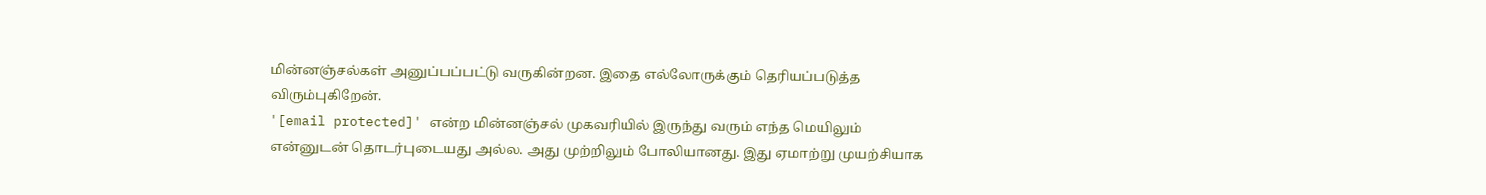மின்னஞ்சல்கள் அனுப்பப்பட்டு வருகின்றன. இதை எல்லோருக்கும் தெரியப்படுத்த விரும்புகிறேன்.
'[email protected]' என்ற மின்னஞ்சல் முகவரியில் இருந்து வரும் எந்த மெயிலும் என்னுடன் தொடர்புடையது அல்ல. அது முற்றிலும் போலியானது. இது ஏமாற்று முயற்சியாக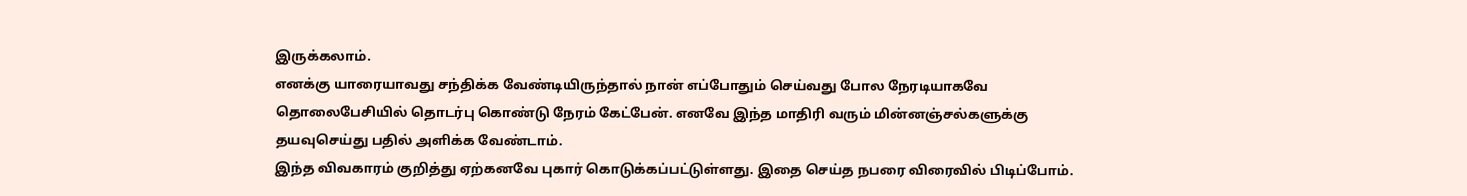இருக்கலாம்.
எனக்கு யாரையாவது சந்திக்க வேண்டியிருந்தால் நான் எப்போதும் செய்வது போல நேரடியாகவே தொலைபேசியில் தொடர்பு கொண்டு நேரம் கேட்பேன். எனவே இந்த மாதிரி வரும் மின்னஞ்சல்களுக்கு தயவுசெய்து பதில் அளிக்க வேண்டாம்.
இந்த விவகாரம் குறித்து ஏற்கனவே புகார் கொடுக்கப்பட்டுள்ளது. இதை செய்த நபரை விரைவில் பிடிப்போம்.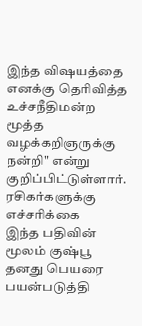இந்த விஷயத்தை எனக்கு தெரிவித்த உச்சநீதிமன்ற மூத்த வழக்கறிஞருக்கு நன்றி" என்று குறிப்பிட்டுள்ளார்.
ரசிகர்களுக்கு எச்சரிக்கை
இந்த பதிவின் மூலம் குஷ்பூ தனது பெயரை பயன்படுத்தி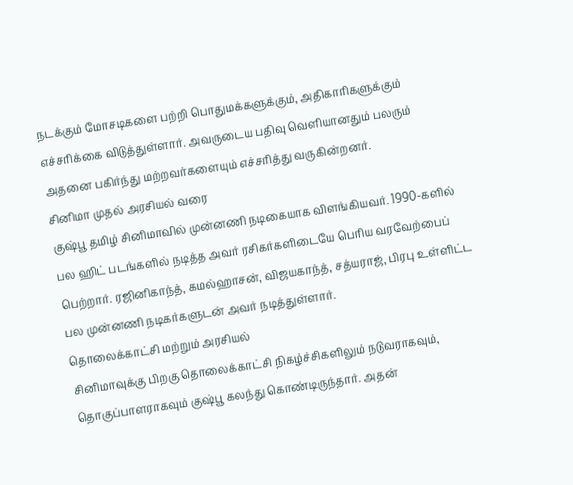நடக்கும் மோசடிகளை பற்றி பொதுமக்களுக்கும், அதிகாரிகளுக்கும் எச்சரிக்கை விடுத்துள்ளார். அவருடைய பதிவு வெளியானதும் பலரும் அதனை பகிர்ந்து மற்றவர்களையும் எச்சரித்து வருகின்றனர்.
சினிமா முதல் அரசியல் வரை
குஷ்பூ தமிழ் சினிமாவில் முன்னணி நடிகையாக விளங்கியவர். 1990-களில் பல ஹிட் படங்களில் நடித்த அவர் ரசிகர்களிடையே பெரிய வரவேற்பைப் பெற்றார். ரஜினிகாந்த், கமல்ஹாசன், விஜயகாந்த், சத்யராஜ், பிரபு உள்ளிட்ட பல முன்னணி நடிகர்களுடன் அவர் நடித்துள்ளார்.
தொலைக்காட்சி மற்றும் அரசியல்
சினிமாவுக்கு பிறகு தொலைக்காட்சி நிகழ்ச்சிகளிலும் நடுவராகவும், தொகுப்பாளராகவும் குஷ்பூ கலந்து கொண்டிருந்தார். அதன்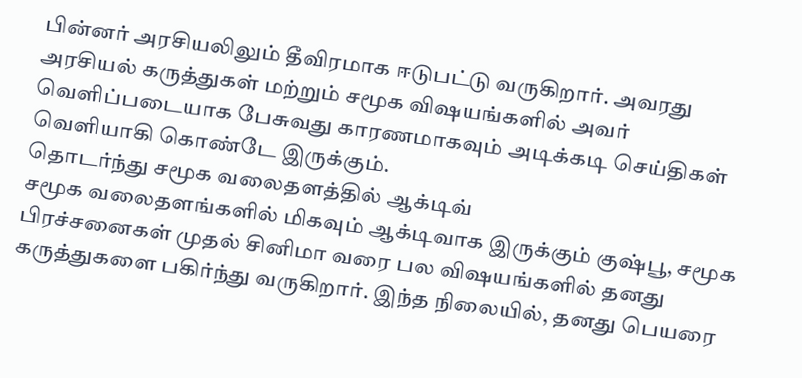பின்னர் அரசியலிலும் தீவிரமாக ஈடுபட்டு வருகிறார். அவரது அரசியல் கருத்துகள் மற்றும் சமூக விஷயங்களில் அவர் வெளிப்படையாக பேசுவது காரணமாகவும் அடிக்கடி செய்திகள் வெளியாகி கொண்டே இருக்கும்.
தொடர்ந்து சமூக வலைதளத்தில் ஆக்டிவ்
சமூக வலைதளங்களில் மிகவும் ஆக்டிவாக இருக்கும் குஷ்பூ, சமூக பிரச்சனைகள் முதல் சினிமா வரை பல விஷயங்களில் தனது கருத்துகளை பகிர்ந்து வருகிறார். இந்த நிலையில், தனது பெயரை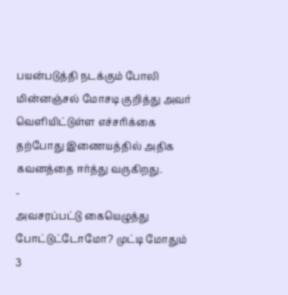பயன்படுத்தி நடக்கும் போலி மின்னஞ்சல் மோசடி குறித்து அவர் வெளியிட்டுள்ள எச்சரிக்கை தற்போது இணையத்தில் அதிக கவனத்தை ஈர்த்து வருகிறது.
-
அவசரப்பட்டு கையெழுத்து போட்டுட்டோமோ? முட்டி மோதும் 3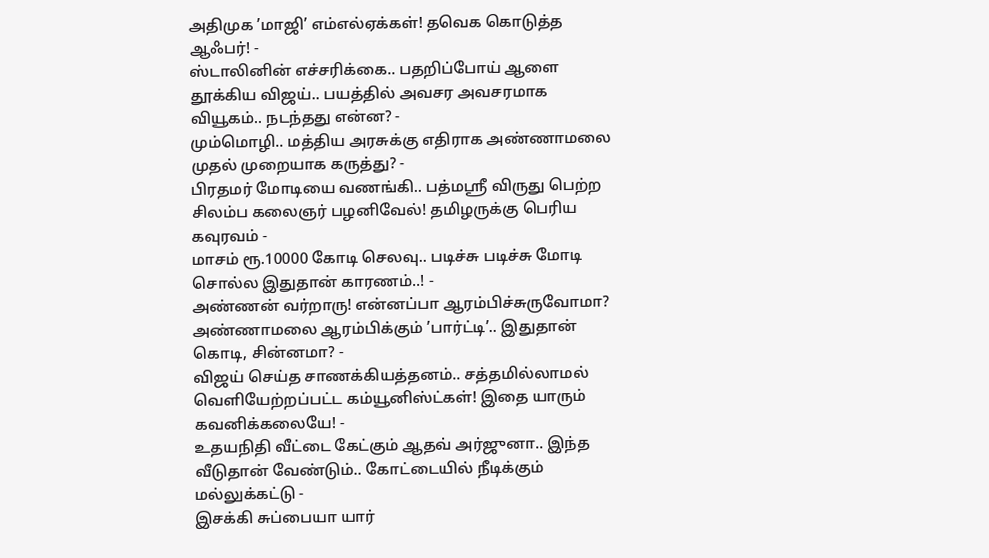அதிமுக ’மாஜி’ எம்எல்ஏக்கள்! தவெக கொடுத்த ஆஃபர்! -
ஸ்டாலினின் எச்சரிக்கை.. பதறிப்போய் ஆளை தூக்கிய விஜய்.. பயத்தில் அவசர அவசரமாக வியூகம்.. நடந்தது என்ன? -
மும்மொழி.. மத்திய அரசுக்கு எதிராக அண்ணாமலை முதல் முறையாக கருத்து? -
பிரதமர் மோடியை வணங்கி.. பத்மஸ்ரீ விருது பெற்ற சிலம்ப கலைஞர் பழனிவேல்! தமிழருக்கு பெரிய கவுரவம் -
மாசம் ரூ.10000 கோடி செலவு.. படிச்சு படிச்சு மோடி சொல்ல இதுதான் காரணம்..! -
அண்ணன் வர்றாரு! என்னப்பா ஆரம்பிச்சுருவோமா? அண்ணாமலை ஆரம்பிக்கும் ’பார்ட்டி’.. இதுதான் கொடி, சின்னமா? -
விஜய் செய்த சாணக்கியத்தனம்.. சத்தமில்லாமல் வெளியேற்றப்பட்ட கம்யூனிஸ்ட்கள்! இதை யாரும் கவனிக்கலையே! -
உதயநிதி வீட்டை கேட்கும் ஆதவ் அர்ஜுனா.. இந்த வீடுதான் வேண்டும்.. கோட்டையில் நீடிக்கும் மல்லுக்கட்டு -
இசக்கி சுப்பையா யார்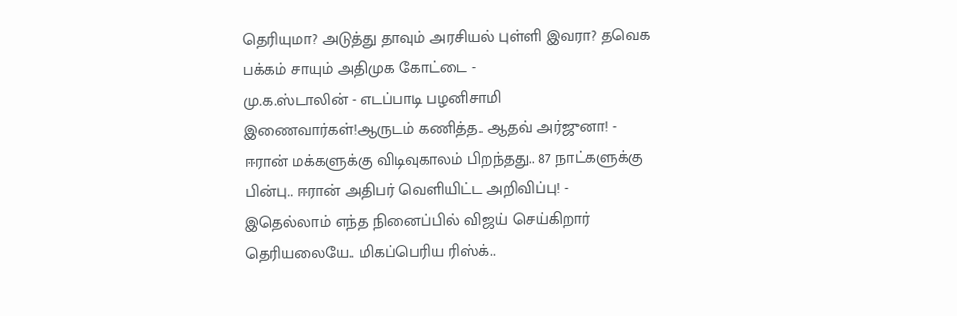தெரியுமா? அடுத்து தாவும் அரசியல் புள்ளி இவரா? தவெக பக்கம் சாயும் அதிமுக கோட்டை -
மு.க.ஸ்டாலின் - எடப்பாடி பழனிசாமி இணைவார்கள்!ஆருடம் கணித்த.. ஆதவ் அர்ஜுனா! -
ஈரான் மக்களுக்கு விடிவுகாலம் பிறந்தது.. 87 நாட்களுக்கு பின்பு.. ஈரான் அதிபர் வெளியிட்ட அறிவிப்பு! -
இதெல்லாம் எந்த நினைப்பில் விஜய் செய்கிறார் தெரியலையே.. மிகப்பெரிய ரிஸ்க்..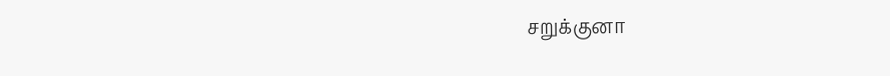சறுக்குனா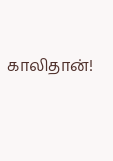காலிதான்!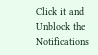Click it and Unblock the Notifications